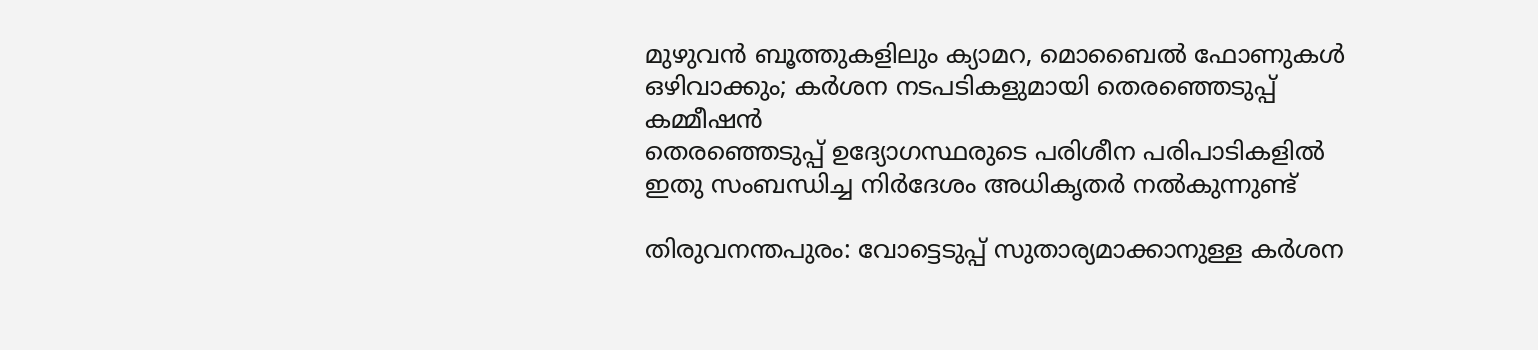മുഴുവൻ ബൂത്തുകളിലും ക്യാമറ, മൊബൈൽ ഫോണുകൾ ഒഴിവാക്കും; കർശന നടപടികളുമായി തെരഞ്ഞെടുപ്പ് കമ്മീഷൻ
തെരഞ്ഞെടുപ്പ് ഉദ്യോഗസ്ഥരുടെ പരിശീന പരിപാടികളിൽ ഇതു സംബന്ധിച്ച നിർദേശം അധികൃതർ നൽകുന്നുണ്ട്

തിരുവനന്തപുരം: വോട്ടെടുപ്പ് സുതാര്യമാക്കാനുള്ള കർശന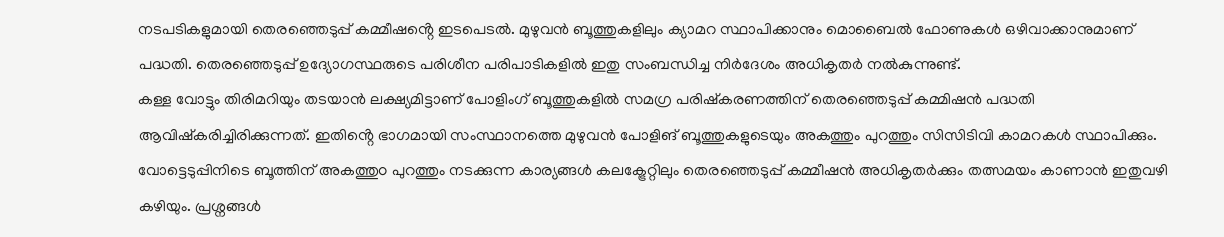നടപടികളുമായി തെരഞ്ഞെടുപ്പ് കമ്മീഷൻ്റെ ഇടപെടൽ. മുഴുവൻ ബൂത്തുകളിലും ക്യാമറ സ്ഥാപിക്കാനും മൊബൈൽ ഫോണുകൾ ഒഴിവാക്കാനുമാണ് പദ്ധതി. തെരഞ്ഞെടുപ്പ് ഉദ്യോഗസ്ഥരുടെ പരിശീന പരിപാടികളിൽ ഇതു സംബന്ധിച്ച നിർദേശം അധികൃതർ നൽകുന്നുണ്ട്.
കള്ള വോട്ടും തിരിമറിയും തടയാൻ ലക്ഷ്യമിട്ടാണ് പോളിംഗ് ബൂത്തുകളിൽ സമഗ്ര പരിഷ്കരണത്തിന് തെരഞ്ഞെടുപ്പ് കമ്മിഷൻ പദ്ധതി ആവിഷ്കരിച്ചിരിക്കുന്നത്. ഇതിൻ്റെ ഭാഗമായി സംസ്ഥാനത്തെ മുഴുവൻ പോളിങ് ബൂത്തുകളുടെയും അകത്തും പുറത്തും സിസിടിവി കാമറകൾ സ്ഥാപിക്കും. വോട്ടെടുപ്പിനിടെ ബൂത്തിന് അകത്തുo പുറത്തും നടക്കുന്ന കാര്യങ്ങൾ കലക്ട്രേറ്റിലും തെരഞ്ഞെടുപ്പ് കമ്മീഷൻ അധികൃതർക്കും തത്സമയം കാണാൻ ഇതുവഴി കഴിയും. പ്രശ്നങ്ങൾ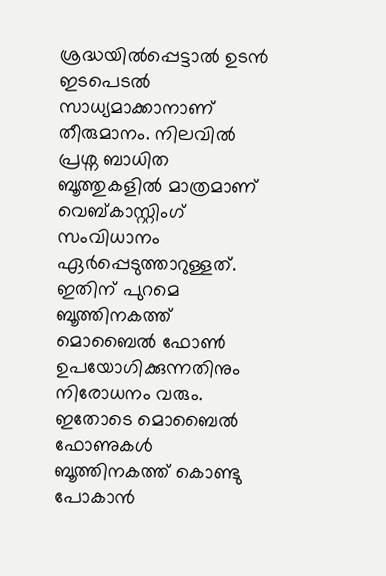ശ്രദ്ധയിൽപ്പെട്ടാൽ ഉടൻ ഇടപെടൽ സാധ്യമാക്കാനാണ് തീരുമാനം. നിലവിൽ പ്രശ്ന ബാധിത ബൂത്തുകളിൽ മാത്രമാണ് വെബ്കാസ്റ്റിംഗ് സംവിധാനം ഏർപ്പെടുത്താറുള്ളത്. ഇതിന് പുറമെ ബൂത്തിനകത്ത് മൊബൈൽ ഫോൺ ഉപയോഗിക്കുന്നതിനും നിരോധനം വരും.
ഇതോടെ മൊബൈൽ ഫോണുകൾ ബൂത്തിനകത്ത് കൊണ്ടു പോകാൻ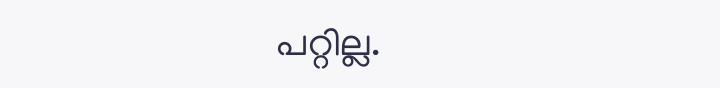പറ്റില്ല.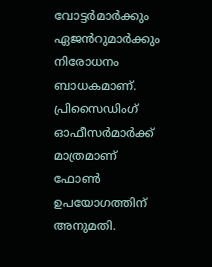വോട്ടർമാർക്കും ഏജൻറുമാർക്കും നിരോധനം ബാധകമാണ്. പ്രിസൈഡിംഗ് ഓഫീസർമാർക്ക് മാത്രമാണ് ഫോൺ ഉപയോഗത്തിന് അനുമതി.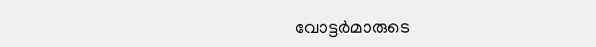വോട്ടർമാരുടെ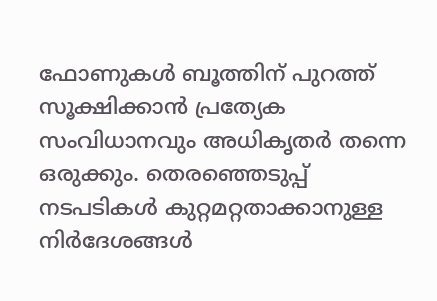ഫോണുകൾ ബൂത്തിന് പുറത്ത് സൂക്ഷിക്കാൻ പ്രത്യേക സംവിധാനവും അധികൃതർ തന്നെ ഒരുക്കും. തെരഞ്ഞെടുപ്പ് നടപടികൾ കുറ്റമറ്റതാക്കാനുള്ള നിർദേശങ്ങൾ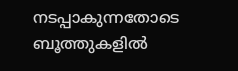നടപ്പാകുന്നതോടെ ബൂത്തുകളിൽ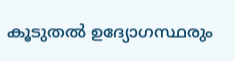കൂടുതൽ ഉദ്യോഗസ്ഥരും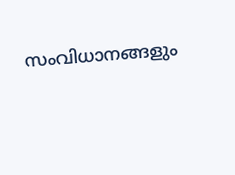സംവിധാനങ്ങളും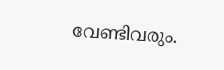വേണ്ടിവരും.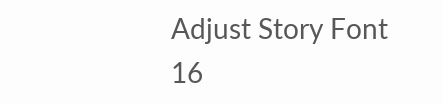Adjust Story Font
16